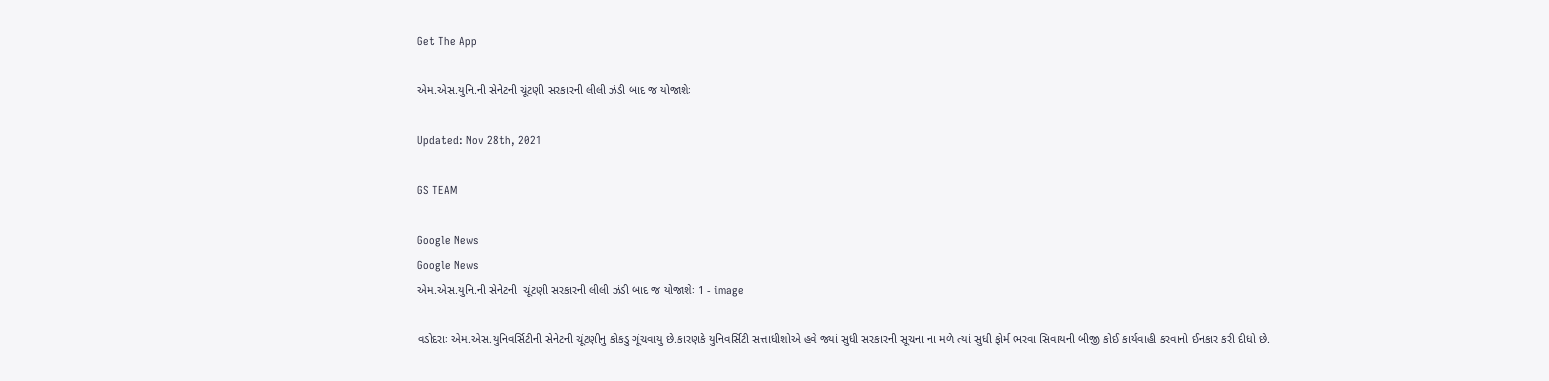Get The App

એમ.એસ.યુનિ.ની સેનેટની ચૂંટણી સરકારની લીલી ઝંડી બાદ જ યોજાશેઃ

Updated: Nov 28th, 2021

GS TEAM

Google News
Google News
એમ.એસ.યુનિ.ની સેનેટની  ચૂંટણી સરકારની લીલી ઝંડી બાદ જ યોજાશેઃ 1 - image

વડોદરાઃ એમ.એસ.યુનિવર્સિટીની સેનેટની ચૂંટણીનુ કોકડુ ગૂંચવાયુ છે.કારણકે યુનિવર્સિટી સત્તાધીશોએ હવે જ્યાં સુધી સરકારની સૂચના ના મળે ત્યાં સુધી ફોર્મ ભરવા સિવાયની બીજી કોઈ કાર્યવાહી કરવાનો ઈનકાર કરી દીધો છે.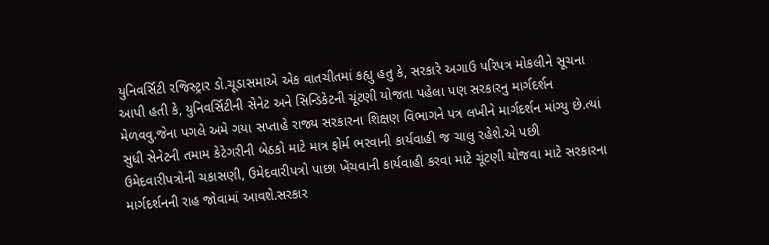યુનિવર્સિટી રજિસ્ટ્રાર ડો.ચૂડાસમાએ એક વાતચીતમાં કહ્યુ હતુ કે, સરકારે અગાઉ પરિપત્ર મોકલીને સૂચના આપી હતી કે, યુનિવર્સિટીની સેનેટ અને સિન્ડિકેટની ચૂંટણી યોજતા પહેલા પણ સરકારનુ માર્ગદર્શન મેળવવુ.જેના પગલે અમે ગયા સપ્તાહે રાજ્ય સરકારના શિક્ષણ વિભાગને પત્ર લખીને માર્ગદર્શન માંગ્યુ છે.ત્યાં સુધી સેનેટની તમામ કેટેગરીની બેઠકો માટે માત્ર ફોર્મ ભરવાની કાર્યવાહી જ ચાલુ રહેશે.એ પછી ઉમેદવારીપત્રોની ચકાસણી, ઉમેદવારીપત્રો પાછા ખેંચવાની કાર્યવાહી કરવા માટે ચૂંટણી યોજવા માટે સરકારના માર્ગદર્શનની રાહ જોવામાં આવશે.સરકાર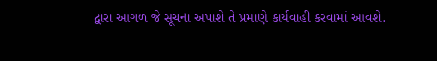દ્વારા આગળ જે સૂચના અપાશે તે પ્રમાણે કાર્યવાહી કરવામાં આવશે.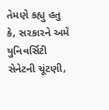તેમણે કહ્યુ હતુ કે, સરકારને અમે યુનિવર્સિટી સેનેટની ચૂંટણી,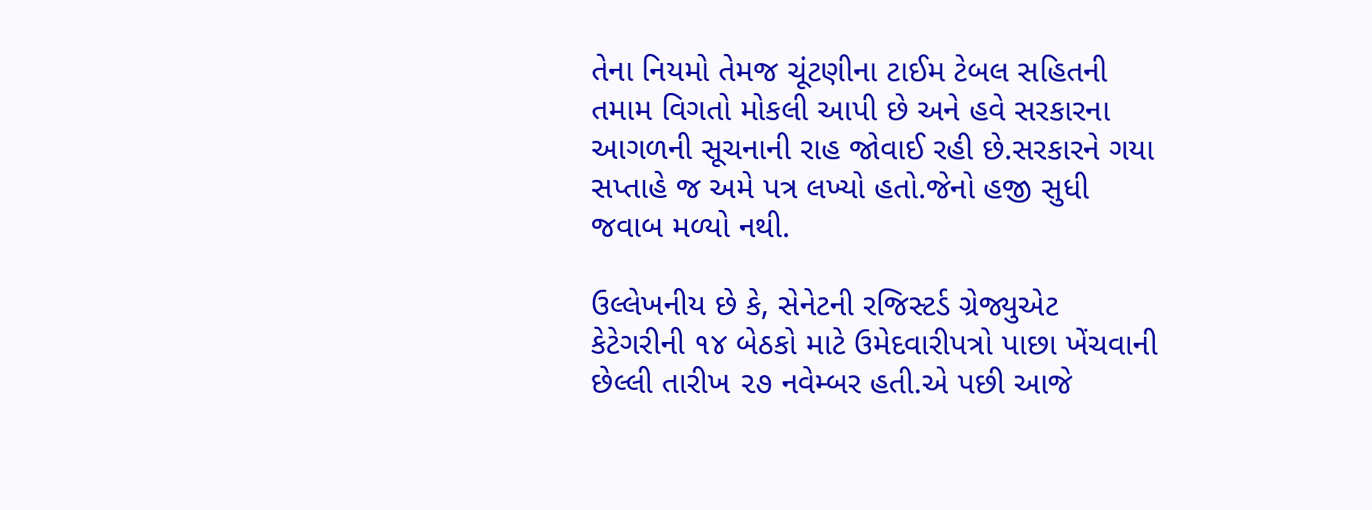તેના નિયમો તેમજ ચૂંટણીના ટાઈમ ટેબલ સહિતની તમામ વિગતો મોકલી આપી છે અને હવે સરકારના આગળની સૂચનાની રાહ જોવાઈ રહી છે.સરકારને ગયા સપ્તાહે જ અમે પત્ર લખ્યો હતો.જેનો હજી સુધી જવાબ મળ્યો નથી.

ઉલ્લેખનીય છે કે, સેનેટની રજિસ્ટર્ડ ગ્રેજ્યુએટ કેટેગરીની ૧૪ બેઠકો માટે ઉમેદવારીપત્રો પાછા ખેંચવાની છેલ્લી તારીખ ૨૭ નવેમ્બર હતી.એ પછી આજે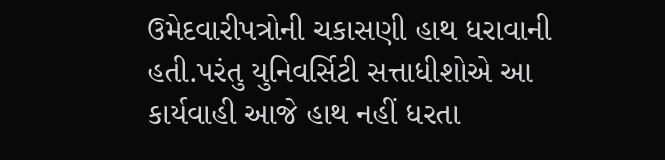ઉમેદવારીપત્રોની ચકાસણી હાથ ધરાવાની હતી.પરંતુ યુનિવર્સિટી સત્તાધીશોએ આ કાર્યવાહી આજે હાથ નહીં ધરતા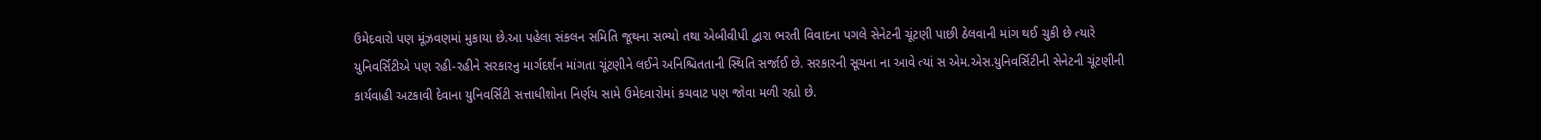ઉમેદવારો પણ મૂંઝવણમાં મુકાયા છે.આ પહેલા સંકલન સમિતિ જૂથના સભ્યો તથા એબીવીપી દ્વારા ભરતી વિવાદના પગલે સેનેટની ચૂંટણી પાછી ઠેલવાની માંગ થઈ ચુકી છે ત્યારે યુનિવર્સિટીએ પણ રહી-રહીને સરકારનુ માર્ગદર્શન માંગતા ચૂંટણીને લઈને અનિશ્ચિતતાની સ્થિતિ સર્જાઈ છે. સરકારની સૂચના ના આવે ત્યાં સ એમ.એસ.યુનિવર્સિટીની સેનેટની ચૂંટણીની કાર્યવાહી અટકાવી દેવાના યુનિવર્સિટી સત્તાધીશોના નિર્ણય સામે ઉમેદવારોમાં કચવાટ પણ જોવા મળી રહ્યો છે.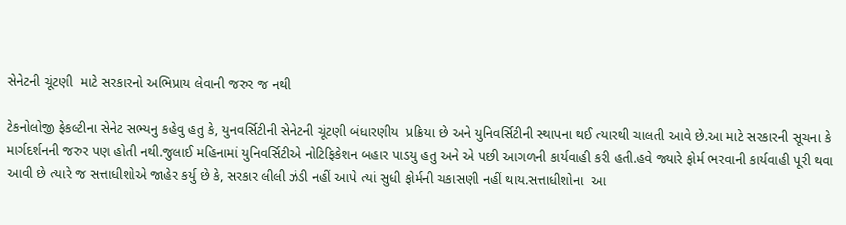સેનેટની ચૂંટણી  માટે સરકારનો અભિપ્રાય લેવાની જરુર જ નથી

ટેકનોલોજી ફેકલ્ટીના સેનેટ સભ્યનુ કહેવુ હતુ કે, યુનવર્સિટીની સેનેટની ચૂંટણી બંધારણીય  પ્રક્રિયા છે અને યુનિવર્સિટીની સ્થાપના થઈ ત્યારથી ચાલતી આવે છે.આ માટે સરકારની સૂચના કે માર્ગદર્શનની જરુર પણ હોતી નથી.જુલાઈ મહિનામાં યુનિવર્સિટીએ નોટિફિકેશન બહાર પાડયુ હતુ અને એ પછી આગળની કાર્યવાહી કરી હતી.હવે જ્યારે ફોર્મ ભરવાની કાર્યવાહી પૂરી થવા આવી છે ત્યારે જ સત્તાધીશોએ જાહેર કર્યુ છે કે, સરકાર લીલી ઝંડી નહીં આપે ત્યાં સુધી ફોર્મની ચકાસણી નહીં થાય.સત્તાધીશોના  આ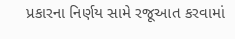પ્રકારના નિર્ણય સામે રજૂઆત કરવામાં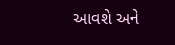આવશે અને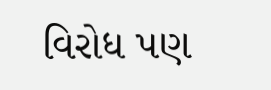વિરોધ પણ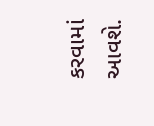કરવામાં આવશે.